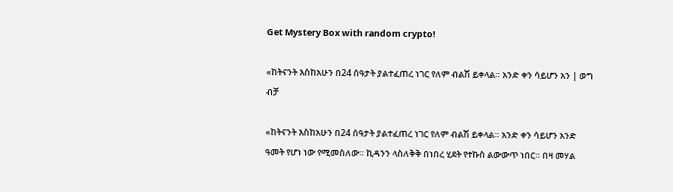Get Mystery Box with random crypto!

«ከትናንት እስከአሁን በ24 ሰዓታት ያልተፈጠረ ነገር የለም ብልሽ ይቀላል። አንድ ቀን ሳይሆን አን | ወግ ብቻ

«ከትናንት እስከአሁን በ24 ሰዓታት ያልተፈጠረ ነገር የለም ብልሽ ይቀላል። አንድ ቀን ሳይሆን አንድ ዓመት የሆነ ነው የሚመስለው። ኪዳንን ላስለቅቅ በነበረ ሂደት የተኩስ ልውውጥ ነበር። በዛ መሃል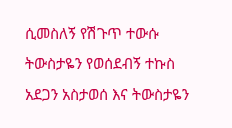ሲመስለኝ የሽጉጥ ተውሱ ትውስታዬን የወሰደብኝ ተኩስ አደጋን አስታወሰ እና ትውስታዬን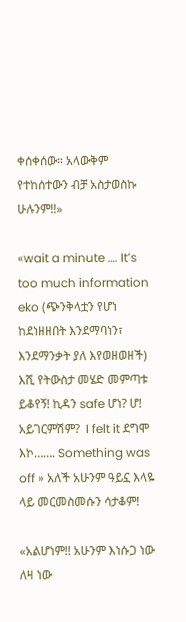ቀሰቀሰው። አላውቅም የተከሰተውን ብቻ አስታወስኩ ሁሉንም!!»

«wait a minute …. It’s too much information eko (ጭንቅላቷን የሆነ ከደነዘዘበት እንደማባነን፣ እንደማንቃት ያለ እየወዘወዘች) እሺ የትውስታ መሄድ መምጣቱ ይቆየኝ! ኪዳን safe ሆነ? ሆ! አይገርምሽም?  I felt it ደግሞ እኮ……. Something was off » አለች አሁንም ዓይኗ እላዬ ላይ መርመስመሱን ሳታቆም!

«አልሆነም!! አሁንም እነሱጋ ነው ለዛ ነው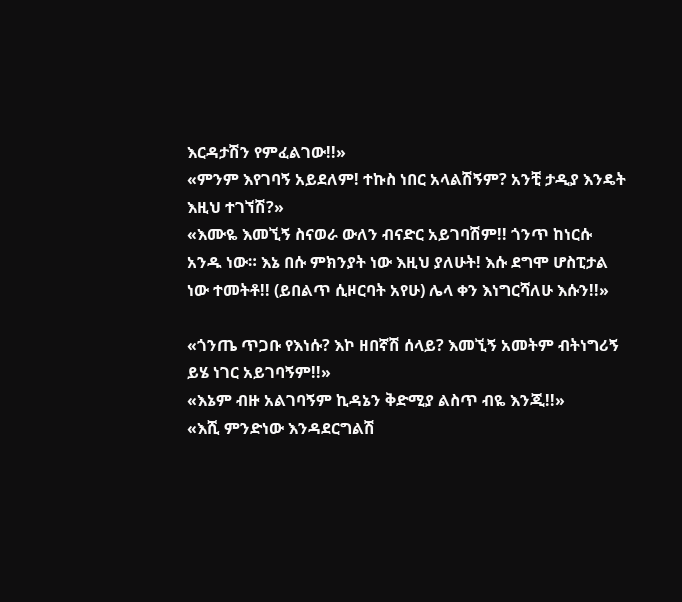እርዳታሽን የምፈልገው!!»
«ምንም እየገባኝ አይደለም! ተኩስ ነበር አላልሽኝም? አንቺ ታዲያ እንዴት እዚህ ተገኘሽ?»
«እሙዬ እመኚኝ ስናወራ ውለን ብናድር አይገባሽም!! ጎንጥ ከነርሱ አንዱ ነው። እኔ በሱ ምክንያት ነው እዚህ ያለሁት! እሱ ደግሞ ሆስፒታል ነው ተመትቶ!! (ይበልጥ ሲዞርባት አየሁ) ሌላ ቀን እነግርሻለሁ እሱን!!»

«ጎንጤ ጥጋቡ የእነሱ? እኮ ዘበኛሽ ሰላይ? እመኚኝ አመትም ብትነግሪኝ ይሄ ነገር አይገባኝም!!»
«እኔም ብዙ አልገባኝም ኪዳኔን ቅድሚያ ልስጥ ብዬ እንጂ!!»
«እሺ ምንድነው እንዳደርግልሽ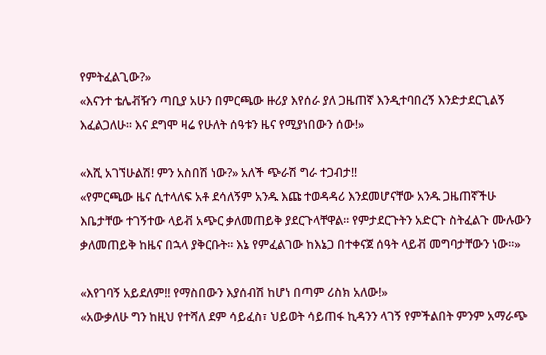የምትፈልጊው?»
«እናንተ ቴሌቭዥን ጣቢያ አሁን በምርጫው ዙሪያ እየሰራ ያለ ጋዜጠኛ እንዲተባበረኝ እንድታደርጊልኝ እፈልጋለሁ። እና ደግሞ ዛሬ የሁለት ሰዓቱን ዜና የሚያነበውን ሰው!»

«እሺ አገኘሁልሽ! ምን አስበሽ ነው?» አለች ጭራሽ ግራ ተጋብታ!!
«የምርጫው ዜና ሲተላለፍ አቶ ደሳለኝም አንዱ እጩ ተወዳዳሪ እንደመሆናቸው አንዱ ጋዜጠኛችሁ እቤታቸው ተገኝተው ላይቭ አጭር ቃለመጠይቅ ያደርጉላቸዋል። የምታደርጉትን አድርጉ ስትፈልጉ ሙሉውን ቃለመጠይቅ ከዜና በኋላ ያቅርቡት። እኔ የምፈልገው ከእኔጋ በተቀናጀ ሰዓት ላይቭ መግባታቸውን ነው።»

«እየገባኝ አይደለም!! የማስበውን እያሰብሽ ከሆነ በጣም ሪስክ አለው!»
«አውቃለሁ ግን ከዚህ የተሻለ ደም ሳይፈስ፣ ህይወት ሳይጠፋ ኪዳንን ላገኝ የምችልበት ምንም አማራጭ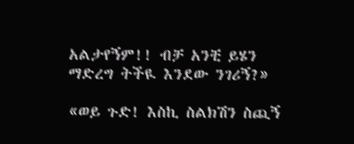አልታየኝም!! ብቻ አንቺ ይሄን ማድረግ ትችዪ እንደው ንገሪኝ?»

«ወይ ጉድ! እስኪ ስልክሽን ስጪኝ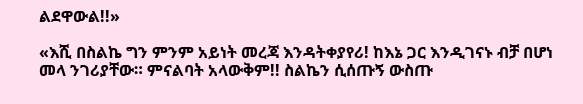ልደዋውል!!»

«እሺ በስልኬ ግን ምንም አይነት መረጃ እንዳትቀያየሪ! ከእኔ ጋር እንዲገናኑ ብቻ በሆነ መላ ንገሪያቸው። ምናልባት አላውቅም!! ስልኬን ሲሰጡኝ ውስጡ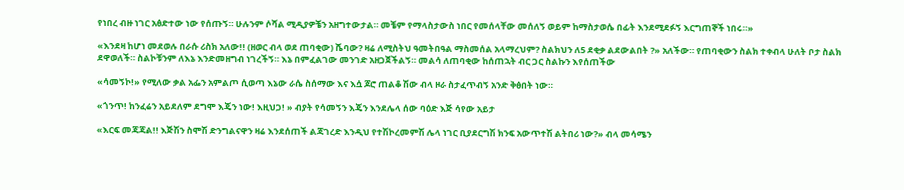የነበረ ብዙ ነገር አፅድተው ነው የሰጡኝ። ሁሉንም ሶሻል ሚዲያዎቼን አዘግተውታል። መቼም የማላስታውስ ነበር የመሰላቸው መሰለኝ ወይም ከማስታወሴ በፊት እንደሚደፉኝ እርግጠኞች ነበሩ።»

«እንደዛ ከሆነ መደወሉ በራሱ ሪስክ አለው!! (ዘወር ብላ ወደ ጠባቂው) ሼባው? ዛሬ ለሚስትህ ዓመትበዓል ማስመሰል አላማረህም? ስልክህን ለ5 ደቂቃ ልደውልበት ?» አለችው። የጠባቂውን ስልክ ተቀብላ ሁለት ቦታ ስልክ ደዋወለች። ስልኮቹንም ለእኔ እንድመዘግብ ነገረችኝ። እኔ በምፈልገው መንገድ አዘጋጀችልኝ። መልሳ ለጠባቂው ከሰጠኋት ብር ጋር ስልኩን እየሰጠችው

«ሳመኝኮ!» የሚለው ቃል አፌን አምልጦ ሲወጣ እኔው ራሴ ስሰማው እና እሷ ጆሮ ጠልቆ ሽው ብላ ዞራ ስታፈጥብኝ አንድ ቅፅበት ነው።

«ጎንጥ! ከንፈሬን አይደለም ደግሞ እጄን ነው! እዚህጋ! » ብያት የሳመኝን እጄን እንደሌላ ሰው ባዕድ እጅ ሳየው አይታ

«እርፍ መጃጃል!! እጅሽን ስሞሽ ድንግልናዋን ዛሬ እንደሰጠች ልጃገረድ እንዲህ የተሽኮረመምሽ ሌላ ነገር ቢያደርግሽ ክንፍ አውጥተሽ ልትበሪ ነው?» ብላ መሳሜን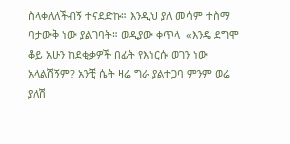ስላቀለለችብኝ ተናደድኩ። እንዲህ ያለ መሳም ተስማ ባታውቅ ነው ያልገባት። ወዲያው ቀጥላ  «እንዴ ደግሞ ቆይ አሁን ከደቂቃዎች በፊት የእነርሱ ወገን ነው አላልሽኝም? አንቺ ሴት ዛሬ ግራ ያልተጋባ ምንም ወሬ ያለሽ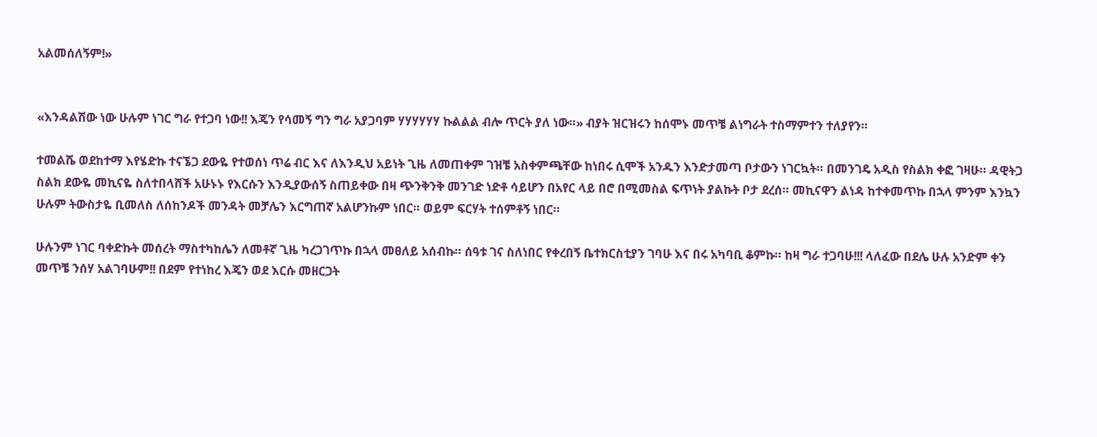አልመሰለኝም!»


«እንዳልሽው ነው ሁሉም ነገር ግራ የተጋባ ነው!! እጄን የሳመኝ ግን ግራ አያጋባም ሃሃሃሃሃሃ ኩልልል ብሎ ጥርት ያለ ነው።» ብያት ዝርዝሩን ከሰሞኑ መጥቼ ልነግራት ተስማምተን ተለያየን።

ተመልሼ ወደከተማ እየሄድኩ ተናኜጋ ደውዬ የተወሰነ ጥሬ ብር እና ለእንዲህ አይነት ጊዜ ለመጠቀም ገዝቼ አስቀምጫቸው ከነበሩ ሲሞች አንዱን እንድታመጣ ቦታውን ነገርኳት። በመንገዴ አዲስ የስልክ ቀፎ ገዛሁ። ዳዊትጋ ስልክ ደውዬ መኪናዬ ስለተበላሸች አሁኑኑ የእርሱን እንዲያውሰኝ ስጠይቀው በዛ ጭንቅንቅ መንገድ ነድቶ ሳይሆን በአየር ላይ በሮ በሚመስል ፍጥነት ያልኩት ቦታ ደረሰ። መኪናዋን ልነዳ ከተቀመጥኩ በኋላ ምንም እንኳን ሁሉም ትውስታዬ ቢመለስ ለሰከንዶች መንዳት መቻሌን እርግጠኛ አልሆንኩም ነበር። ወይም ፍርሃት ተሰምቶኝ ነበር።

ሁሉንም ነገር ባቀድኩት መሰረት ማስተካከሌን ለመቶኛ ጊዜ ካረጋገጥኩ በኋላ መፀለይ አሰብኩ። ሰዓቱ ገና ስለነበር የቀረበኝ ቤተክርስቲያን ገባሁ እና በሩ አካባቢ ቆምኩ። ከዛ ግራ ተጋባሁ!!! ላለፈው በደሌ ሁሉ አንድም ቀን መጥቼ ንሰሃ አልገባሁም!! በደም የተነከረ እጄን ወደ እርሱ መዘርጋት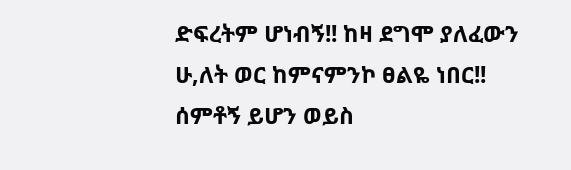ድፍረትም ሆነብኝ!! ከዛ ደግሞ ያለፈውን ሁ,ለት ወር ከምናምንኮ ፀልዬ ነበር!! ሰምቶኝ ይሆን ወይስ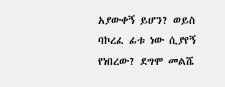አያውቀኝ ይሆን? ወይስ ባኮረፈ ፊቱ ነው ሲያየኝ የነበረው? ደግሞ መልሼ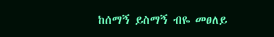ከሰማኝ ይስማኝ ብዬ መፀለይ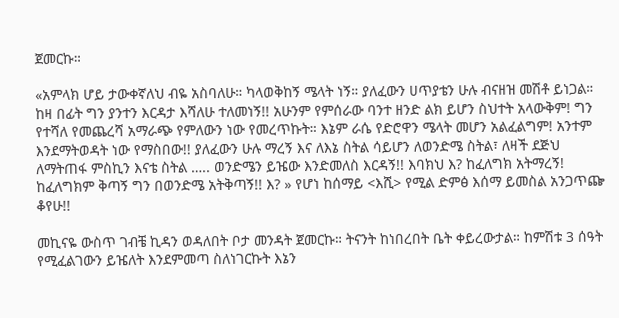ጀመርኩ።

«አምላክ ሆይ ታውቀኛለህ ብዬ አስባለሁ። ካላወቅከኝ ሜላት ነኝ። ያለፈውን ሀጥያቴን ሁሉ ብናዘዝ መሽቶ ይነጋል። ከዛ በፊት ግን ያንተን እርዳታ እሻለሁ ተለመነኝ!! አሁንም የምሰራው ባንተ ዘንድ ልክ ይሆን ስህተት አላውቅም! ግን የተሻለ የመጨረሻ አማራጭ የምለውን ነው የመረጥኩት። እኔም ራሴ የድሮዋን ሜላት መሆን አልፈልግም! አንተም እንደማትወዳት ነው የማስበው!! ያለፈውን ሁሉ ማረኝ እና ለእኔ ስትል ሳይሆን ለወንድሜ ስትል፣ ለዛች ደጅህ ለማትጠፋ ምስኪን እናቴ ስትል ….. ወንድሜን ይዤው እንድመለስ እርዳኝ!! እባክህ እ? ከፈለግክ አትማረኝ! ከፈለግክም ቅጣኝ ግን በወንድሜ አትቅጣኝ!! እ? » የሆነ ከሰማይ <እሺ> የሚል ድምፅ እሰማ ይመስል አንጋጥጬ ቆየሁ!!

መኪናዬ ውስጥ ገብቼ ኪዳን ወዳለበት ቦታ መንዳት ጀመርኩ። ትናንት ከነበረበት ቤት ቀይረውታል። ከምሽቱ 3 ሰዓት የሚፈልገውን ይዤለት እንደምመጣ ስለነገርኩት እኔን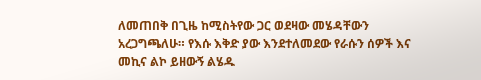ለመጠበቅ በጊዜ ከሚስትየው ጋር ወደዛው መሄዳቸውን አረጋግጫለሁ። የእሱ እቅድ ያው እንደተለመደው የራሱን ሰዎች እና መኪና ልኮ ይዘውኝ ልሄዱ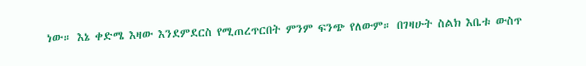ነው። እኔ ቀድሜ እዛው እንደምደርስ የሚጠረጥርበት ምንም ፍንጭ የለውም። በገዛሁት ስልክ እቤቱ ውስጥ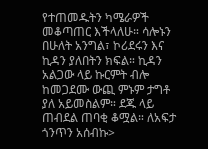የተጠመዱትን ካሜራዎች መቆጣጠር እችላለሁ። ሳሎኑን በሁለት አንግል፣ ኮሪደሩን እና ኪዳን ያለበትን ክፍል። ኪዳን አልጋው ላይ ኩርምት ብሎ ከመጋደሙ ውጪ ምኑም ታግቶ ያለ አይመስልም። ደጁ ላይ ጠብደል ጠባቂ ቆሟል። ለአፍታ ጎንጥን አሰብኩ>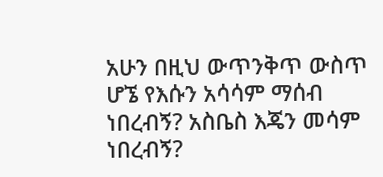አሁን በዚህ ውጥንቅጥ ውስጥ ሆኜ የእሱን አሳሳም ማሰብ ነበረብኝ? አስቤስ እጄን መሳም ነበረብኝ?